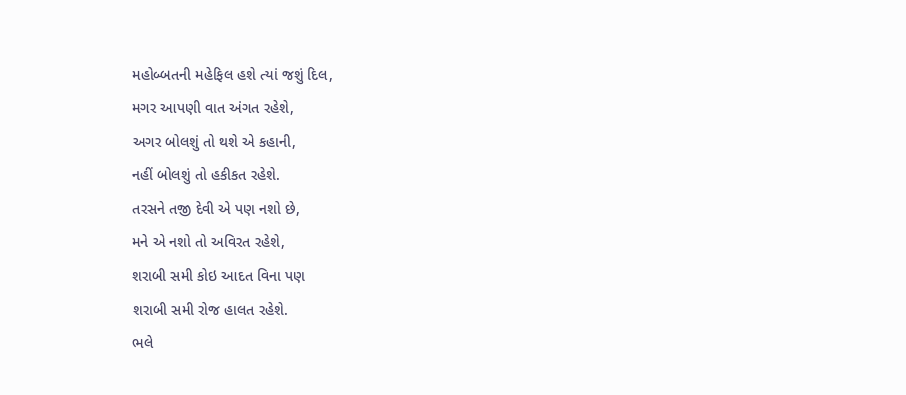મહોબ્બતની મહેફિલ હશે ત્યાં જશું દિલ,
મગર આપણી વાત અંગત રહેશે,
અગર બોલશું તો થશે એ કહાની,
નહીં બોલશું તો હકીકત રહેશે.
તરસને તજી દેવી એ પણ નશો છે,
મને એ નશો તો અવિરત રહેશે,
શરાબી સમી કોઇ આદત વિના પણ
શરાબી સમી રોજ હાલત રહેશે.
ભલે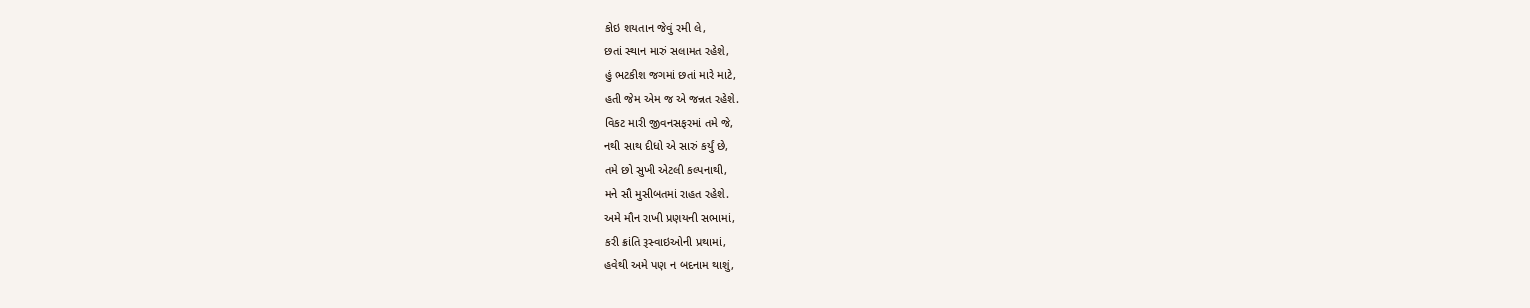કોઇ શયતાન જેવું રમી લે,
છતાં સ્થાન મારું સલામત રહેશે,
હું ભટકીશ જગમાં છતાં મારે માટે,
હતી જેમ એમ જ એ જન્નત રહેશે.
વિકટ મારી જીવનસફરમાં તમે જે,
નથી સાથ દીધો એ સારું કર્યું છે,
તમે છો સુખી એટલી કલ્પનાથી,
મને સૌ મુસીબતમાં રાહત રહેશે.
અમે મૌન રાખી પ્રણયની સભામાં,
કરી ક્રાંતિ રૂસ્વાઇઓની પ્રથામાં,
હવેથી અમે પણ ન બદનામ થાશું,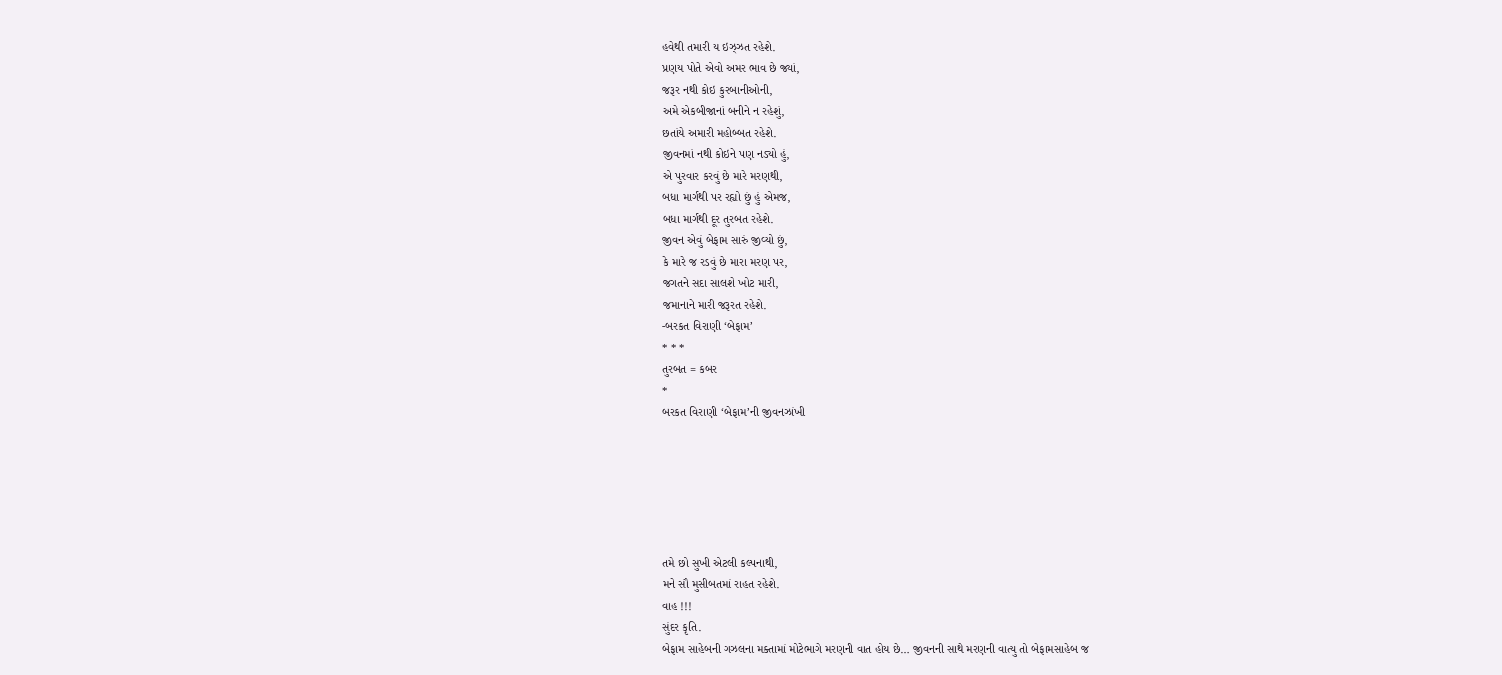હવેથી તમારી ય ઇઝ્ઝત રહેશે.
પ્રણય પોતે એવો અમર ભાવ છે જ્યાં,
જરૂર નથી કોઇ કુરબાનીઓની,
અમે એકબીજાનાં બનીને ન રહેશું,
છતાંયે અમારી મહોબ્બત રહેશે.
જીવનમાં નથી કોઇને પણ નડ્યો હું,
એ પુરવાર કરવું છે મારે મરણથી,
બધા માર્ગથી પર રહ્યો છું હું એમજ,
બધા માર્ગથી દૂર તુરબત રહેશે.
જીવન એવું બેફામ સારું જીવ્યો છું,
કે મારે જ રડવું છે મારા મરણ પર,
જગતને સદા સાલશે ખોટ મારી,
જમાનાને મારી જરૂરત રહેશે.
-બરકત વિરાણી ‘બેફામ’
* * *
તુરબત = કબર
*
બરકત વિરાણી ‘બેફામ’ની જીવનઝાંખી






તમે છો સુખી એટલી કલ્પનાથી,
મને સૌ મુસીબતમાં રાહત રહેશે.
વાહ !!!
સુંદર કૃતિ.
બેફામ સાહેબની ગઝલના મક્તામાં મોટેભાગે મરણની વાત હોય છે… જીવનની સાથે મરણની વાત્યુ તો બેફામસાહેબ જ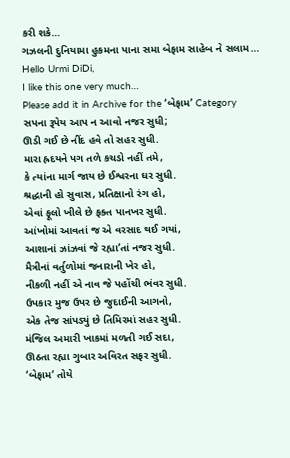કરી શકે…
ગઝલની દુનિયામા હુકમના પાના સમા બેફામ સાહેબ ને સલામ…
Hello Urmi DiDi,
I like this one very much…
Please add it in Archive for the ‘બેફામ’ Category
સપના રૂપેય આપ ન આવો નજર સુધી;
ઊડી ગઈ છે નીંદ હવે તો સહર સુધી.
મારા હ્રદયને પગ તળે કચડો નહીં તમે,
કે ત્યાંના માર્ગ જાય છે ઈશ્વરના ઘર સુધી.
શ્રદ્ધાની હો સુવાસ, પ્રતિક્ષાનો રંગ હો,
એવાં ફૂલો ખીલે છે ફક્ત પાનખર સુધી.
આંખોમાં આવતાં જ એ વરસાદ થઈ ગયાં,
આશાનાં ઝાંઝવાં જે રહ્યા’તાં નજર સુધી.
મૈત્રીનાં વર્તુળોમાં જનારાની ખેર હો,
નીકળી નહીં એ નાવ જે પહોંચી ભંવર સુધી.
ઉપકાર મુજ ઉપર છે જુદાઈની આગનો,
એક તેજ સાંપડ્યું છે તિમિરમાં સહર સુધી.
મંજિલ અમારી ખાકમાં મળતી ગઈ સદા,
ઊઠતા રહ્યા ગુબાર અવિરત સફર સુધી.
‘બેફામ’ તોયે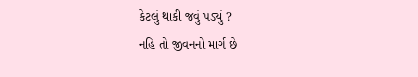કેટલું થાકી જવું પડ્યું ?
નહિ તો જીવનનો માર્ગ છે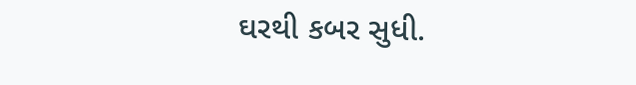ઘરથી કબર સુધી.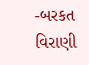-બરકત વિરાણી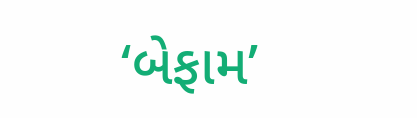‘બેફામ’